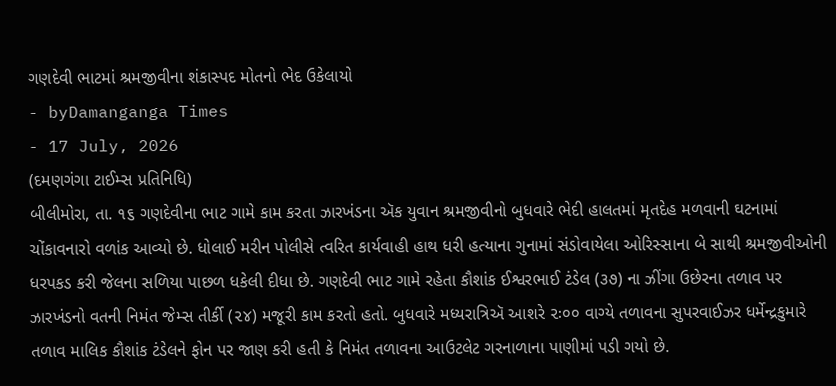ગણદેવી ભાટમાં શ્રમજીવીના શંકાસ્પદ મોતનો ભેદ ઉકેલાયો
- byDamanganga Times
- 17 July, 2026
(દમણગંગા ટાઈમ્સ પ્રતિનિધિ)
બીલીમોરા, તા. ૧૬ ગણદેવીના ભાટ ગામે કામ કરતા ઝારખંડના ઍક યુવાન શ્રમજીવીનો બુધવારે ભેદી હાલતમાં મૃતદેહ મળવાની ઘટનામાં ચોંકાવનારો વળાંક આવ્યો છે. ધોલાઈ મરીન પોલીસે ત્વરિત કાર્યવાહી હાથ ધરી હત્યાના ગુનામાં સંડોવાયેલા ઓરિસ્સાના બે સાથી શ્રમજીવીઓની ધરપકડ કરી જેલના સળિયા પાછળ ધકેલી દીધા છે. ગણદેવી ભાટ ગામે રહેતા કૌશાંક ઈશ્વરભાઈ ટંડેલ (૩૭) ના ઝીંગા ઉછેરના તળાવ પર ઝારખંડનો વતની નિમંત જેમ્સ તીર્કી (૨૪) મજૂરી કામ કરતો હતો. બુધવારે મધ્યરાત્રિઍ આશરે ૨ઃ૦૦ વાગ્યે તળાવના સુપરવાઈઝર ધર્મેન્દ્રકુમારે તળાવ માલિક કૌશાંક ટંડેલને ફોન પર જાણ કરી હતી કે નિમંત તળાવના આઉટલેટ ગરનાળાના પાણીમાં પડી ગયો છે.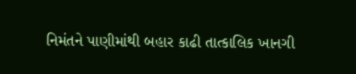નિમંતને પાણીમાંથી બહાર કાઢી તાત્કાલિક ખાનગી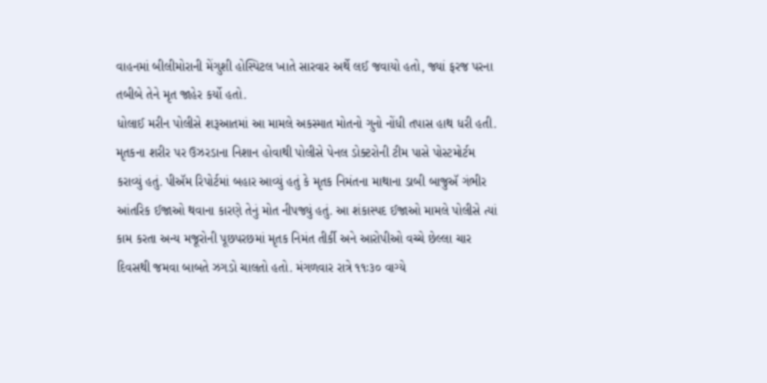વાહનમાં બીલીમોરાની મેંગુશી હોસ્પિટલ ખાતે સારવાર અર્થે લઈ જવાયો હતો, જ્યાં ફરજ પરના તબીબે તેને મૃત જાહેર કર્યો હતો.
ધોલાઈ મરીન પોલીસે શરૂઆતમાં આ મામલે અકસ્માત મોતનો ગુનો નોંધી તપાસ હાથ ધરી હતી. મૃતકના શરીર પર ઉઝરડાના નિશાન હોવાથી પોલીસે પેનલ ડોક્ટરોની ટીમ પાસે પોસ્ટમોર્ટમ કરાવ્યું હતું. પીઍમ રિપોર્ટમાં બહાર આવ્યું હતું કે મૃતક નિમંતના માથાના ડાબી બાજુઍ ગંભીર આંતરિક ઈજાઓ થવાના કારણે તેનું મોત નીપજ્યું હતું. આ શંકાસ્પદ ઈજાઓ મામલે પોલીસે ત્યાં કામ કરતા અન્ય મજૂરોની પૂછપરછમાં મૃતક નિમંત તીર્કી અને આરોપીઓ વચ્ચે છેલ્લા ચાર દિવસથી જમવા બાબતે ઝગડો ચાલતો હતો. મંગળવાર રાત્રે ૧૧ઃ૩૦ વાગ્યે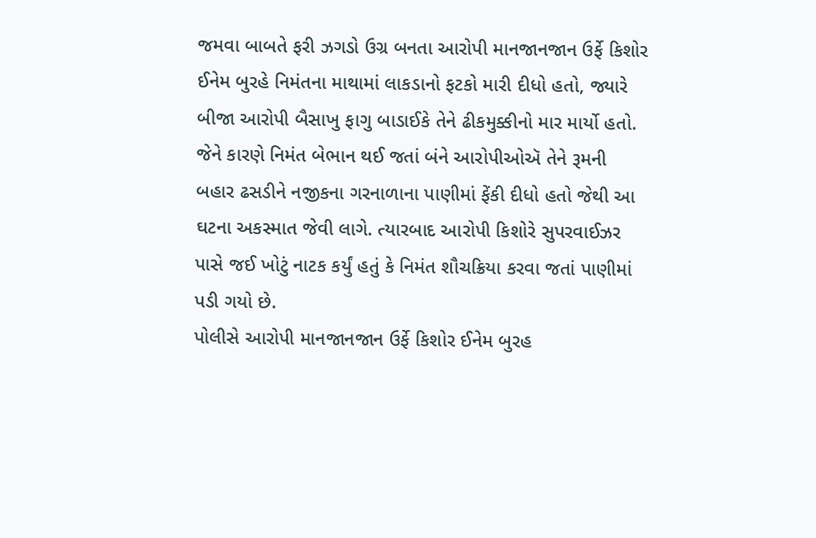જમવા બાબતે ફરી ઝગડો ઉગ્ર બનતા આરોપી માનજાનજાન ઉર્ફે કિશોર ઈનેમ બુરહે નિમંતના માથામાં લાકડાનો ફટકો મારી દીધો હતો, જ્યારે બીજા આરોપી બૈસાખુ ફાગુ બાડાઈકે તેને ઢીકમુક્કીનો માર માર્યો હતો. જેને કારણે નિમંત બેભાન થઈ જતાં બંને આરોપીઓઍ તેને રૂમની બહાર ઢસડીને નજીકના ગરનાળાના પાણીમાં ફેંકી દીધો હતો જેથી આ ઘટના અકસ્માત જેવી લાગે. ત્યારબાદ આરોપી કિશોરે સુપરવાઈઝર પાસે જઈ ખોટું નાટક કર્યું હતું કે નિમંત શૌચક્રિયા કરવા જતાં પાણીમાં પડી ગયો છે.
પોલીસે આરોપી માનજાનજાન ઉર્ફે કિશોર ઈનેમ બુરહ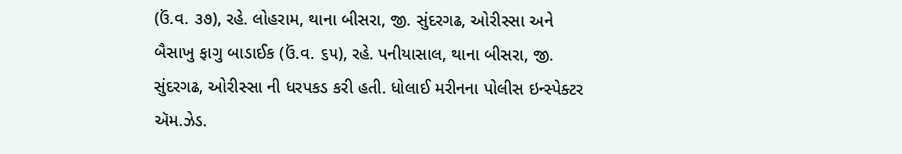(ઉં.વ. ૩૭), રહે. લોહરામ, થાના બીસરા, જી. સુંદરગઢ, ઓરીસ્સા અને બૈસાખુ ફાગુ બાડાઈક (ઉં.વ. ૬૫), રહે. પનીયાસાલ, થાના બીસરા, જી. સુંદરગઢ, ઓરીસ્સા ની ધરપકડ કરી હતી. ધોલાઈ મરીનના પોલીસ ઇન્સ્પેક્ટર ઍમ.ઝેડ.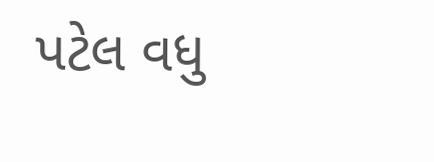પટેલ વધુ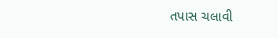તપાસ ચલાવી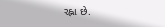રહ્ના છે.